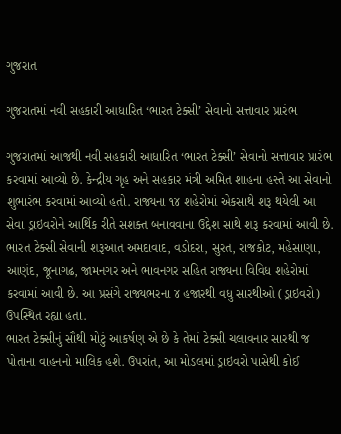ગુજરાત

ગુજરાતમાં નવી સહકારી આધારિત ‘ભારત ટેક્સી’ સેવાનો સત્તાવાર પ્રારંભ

ગુજરાતમાં આજથી નવી સહકારી આધારિત ‘ભારત ટેક્સી’ સેવાનો સત્તાવાર પ્રારંભ કરવામાં આવ્યો છે. કેન્દ્રીય ગૃહ અને સહકાર મંત્રી અમિત શાહના હસ્તે આ સેવાનો શુભારંભ કરવામાં આવ્યો હતો. રાજ્યના ૧૪ શહેરોમાં એકસાથે શરૂ થયેલી આ સેવા ડ્રાઇવરોને આર્થિક રીતે સશક્ત બનાવવાના ઉદ્દેશ સાથે શરૂ કરવામાં આવી છે.
ભારત ટેક્સી સેવાની શરૂઆત અમદાવાદ, વડોદરા, સુરત, રાજકોટ, મહેસાણા, આણંદ, જૂનાગઢ, જામનગર અને ભાવનગર સહિત રાજ્યના વિવિધ શહેરોમાં કરવામાં આવી છે. આ પ્રસંગે રાજ્યભરના ૪ હજારથી વધુ સારથીઓ (ડ્રાઇવરો) ઉપસ્થિત રહ્યા હતા.
ભારત ટેક્સીનું સૌથી મોટું આકર્ષણ એ છે કે તેમાં ટેક્સી ચલાવનાર સારથી જ પોતાના વાહનનો માલિક હશે. ઉપરાંત, આ મોડલમાં ડ્રાઇવરો પાસેથી કોઈ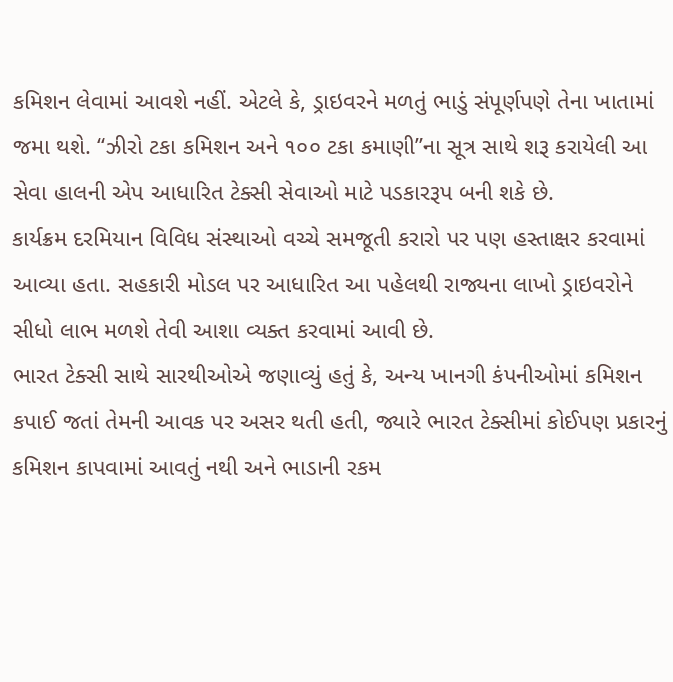કમિશન લેવામાં આવશે નહીં. એટલે કે, ડ્રાઇવરને મળતું ભાડું સંપૂર્ણપણે તેના ખાતામાં જમા થશે. “ઝીરો ટકા કમિશન અને ૧૦૦ ટકા કમાણી”ના સૂત્ર સાથે શરૂ કરાયેલી આ સેવા હાલની એપ આધારિત ટેક્સી સેવાઓ માટે પડકારરૂપ બની શકે છે.
કાર્યક્રમ દરમિયાન વિવિધ સંસ્થાઓ વચ્ચે સમજૂતી કરારો પર પણ હસ્તાક્ષર કરવામાં આવ્યા હતા. સહકારી મોડલ પર આધારિત આ પહેલથી રાજ્યના લાખો ડ્રાઇવરોને સીધો લાભ મળશે તેવી આશા વ્યક્ત કરવામાં આવી છે.
ભારત ટેક્સી સાથે સારથીઓએ જણાવ્યું હતું કે, અન્ય ખાનગી કંપનીઓમાં કમિશન કપાઈ જતાં તેમની આવક પર અસર થતી હતી, જ્યારે ભારત ટેક્સીમાં કોઈપણ પ્રકારનું કમિશન કાપવામાં આવતું નથી અને ભાડાની રકમ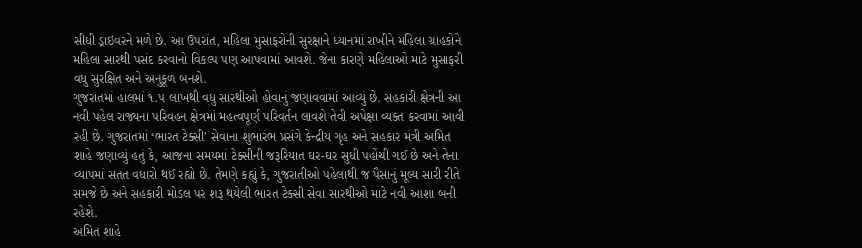સીધી ડ્રાઇવરને મળે છે. આ ઉપરાંત, મહિલા મુસાફરોની સુરક્ષાને ધ્યાનમાં રાખીને મહિલા ગ્રાહકોને મહિલા સારથી પસંદ કરવાનો વિકલ્પ પણ આપવામાં આવશે. જેના કારણે મહિલાઓ માટે મુસાફરી વધુ સુરક્ષિત અને અનુકૂળ બનશે.
ગુજરાતમાં હાલમાં ૧.૫ લાખથી વધુ સારથીઓ હોવાનું જણાવવામાં આવ્યું છે. સહકારી ક્ષેત્રની આ નવી પહેલ રાજ્યના પરિવહન ક્ષેત્રમાં મહત્વપૂર્ણ પરિવર્તન લાવશે તેવી અપેક્ષા વ્યક્ત કરવામાં આવી રહી છે. ગુજરાતમાં ‘ભારત ટેક્સી’ સેવાના શુભારંભ પ્રસંગે કેન્દ્રીય ગૃહ અને સહકાર મંત્રી અમિત શાહે જણાવ્યું હતું કે, આજના સમયમાં ટેક્સીની જરૂરિયાત ઘર-ઘર સુધી પહોંચી ગઈ છે અને તેના વ્યાપમાં સતત વધારો થઈ રહ્યો છે. તેમણે કહ્યું કે, ગુજરાતીઓ પહેલાથી જ પૈસાનું મૂલ્ય સારી રીતે સમજે છે અને સહકારી મોડલ પર શરૂ થયેલી ભારત ટેક્સી સેવા સારથીઓ માટે નવી આશા બની રહેશે.
અમિત શાહે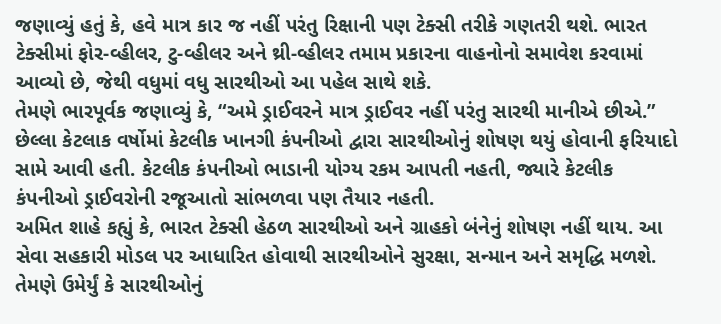જણાવ્યું હતું કે, હવે માત્ર કાર જ નહીં પરંતુ રિક્ષાની પણ ટેક્સી તરીકે ગણતરી થશે. ભારત ટેક્સીમાં ફોર-વ્હીલર, ટુ-વ્હીલર અને થ્રી-વ્હીલર તમામ પ્રકારના વાહનોનો સમાવેશ કરવામાં આવ્યો છે, જેથી વધુમાં વધુ સારથીઓ આ પહેલ સાથે શકે.
તેમણે ભારપૂર્વક જણાવ્યું કે, “અમે ડ્રાઈવરને માત્ર ડ્રાઈવર નહીં પરંતુ સારથી માનીએ છીએ.” છેલ્લા કેટલાક વર્ષોમાં કેટલીક ખાનગી કંપનીઓ દ્વારા સારથીઓનું શોષણ થયું હોવાની ફરિયાદો સામે આવી હતી. કેટલીક કંપનીઓ ભાડાની યોગ્ય રકમ આપતી નહતી, જ્યારે કેટલીક કંપનીઓ ડ્રાઈવરોની રજૂઆતો સાંભળવા પણ તૈયાર નહતી.
અમિત શાહે કહ્યું કે, ભારત ટેક્સી હેઠળ સારથીઓ અને ગ્રાહકો બંનેનું શોષણ નહીં થાય. આ સેવા સહકારી મોડલ પર આધારિત હોવાથી સારથીઓને સુરક્ષા, સન્માન અને સમૃદ્ધિ મળશે. તેમણે ઉમેર્યું કે સારથીઓનું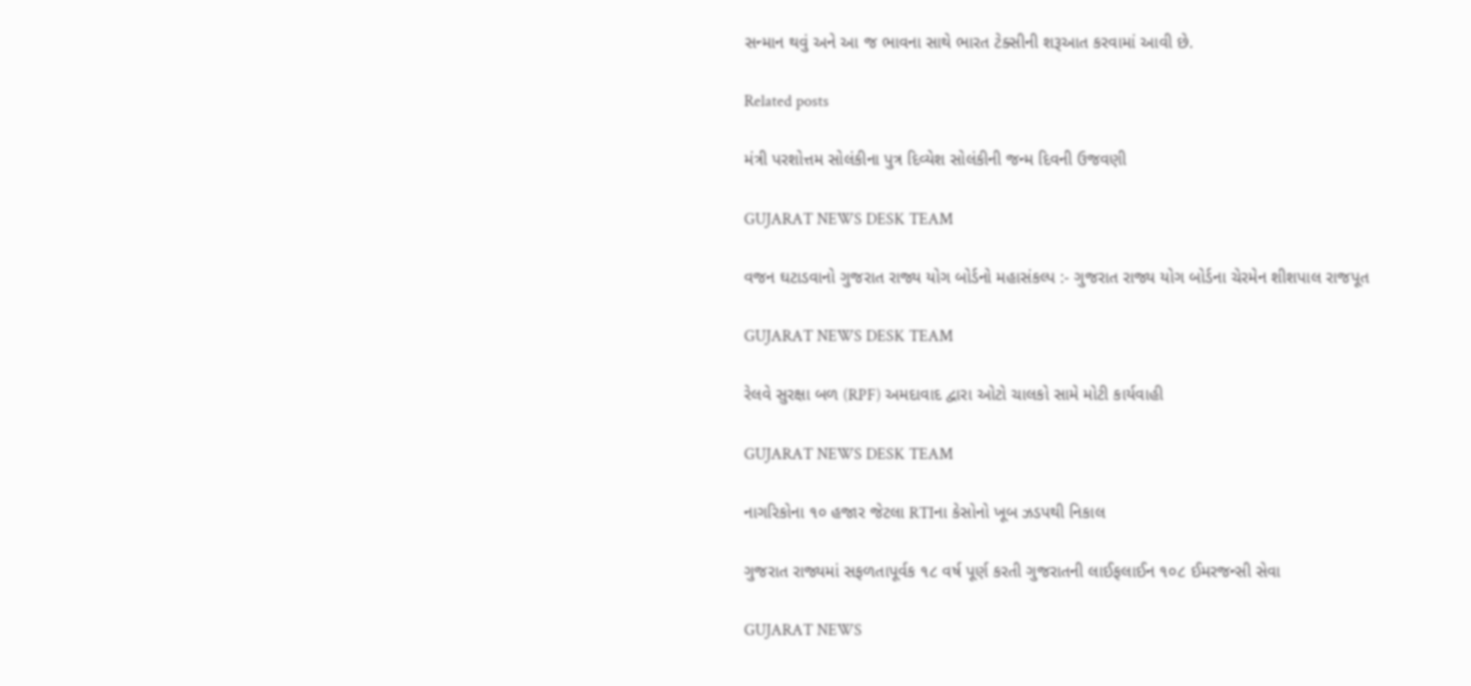સન્માન થવું અને આ જ ભાવના સાથે ભારત ટેક્સીની શરૂઆત કરવામાં આવી છે.

Related posts

મંત્રી પરશોત્તમ સોલંકી‌ના પુત્ર દિવ્યેશ સોલંકીની જન્મ દિવની ઉજવણી

GUJARAT NEWS DESK TEAM

વજન ઘટાડવાનો ગુજરાત રાજ્ય યોગ બોર્ડનો મહાસંકલ્પ :- ગુજરાત રાજ્ય યોગ બોર્ડના ચેરમેન શીશપાલ રાજપૂત

GUJARAT NEWS DESK TEAM

રેલવે સુરક્ષા બળ (RPF) અમદાવાદ દ્વારા ઓટો ચાલકો સામે મોટી કાર્યવાહી

GUJARAT NEWS DESK TEAM

નાગરિકોના ૧૦ હજાર જેટલા RTIના કેસોનો ખૂબ ઝડપથી નિકાલ

ગુજરાત રાજ્યમાં સફળતાપૂર્વક ૧૮ વર્ષ પૂર્ણ કરતી ગુજરાતની લાઈફલાઈન ૧૦૮ ઈમરજન્સી સેવા

GUJARAT NEWS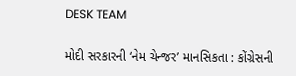DESK TEAM

મોદી સરકારની ‘નેમ ચેન્જર’ માનસિકતા : કોંગ્રેસની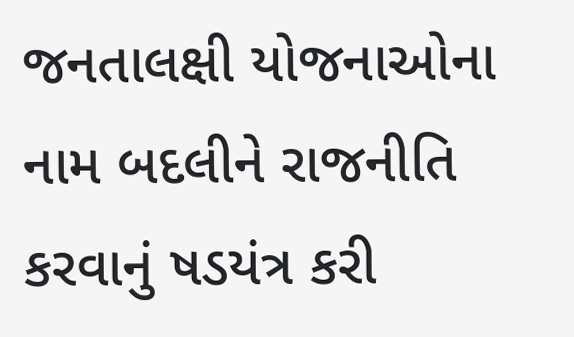જનતાલક્ષી યોજનાઓના નામ બદલીને રાજનીતિ કરવાનું ષડયંત્ર કરી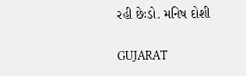રહી છેઃડો. મનિષ દોશી

GUJARAT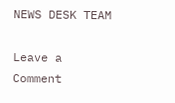NEWS DESK TEAM

Leave a Comment